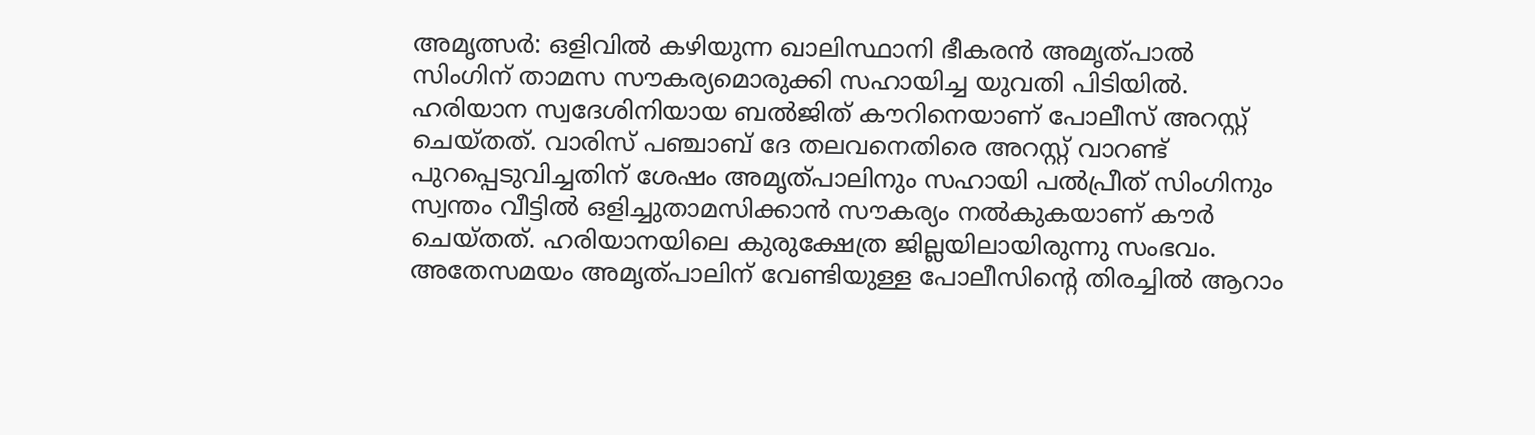അമൃത്സർ: ഒളിവിൽ കഴിയുന്ന ഖാലിസ്ഥാനി ഭീകരൻ അമൃത്പാൽ സിംഗിന് താമസ സൗകര്യമൊരുക്കി സഹായിച്ച യുവതി പിടിയിൽ. ഹരിയാന സ്വദേശിനിയായ ബൽജിത് കൗറിനെയാണ് പോലീസ് അറസ്റ്റ് ചെയ്തത്. വാരിസ് പഞ്ചാബ് ദേ തലവനെതിരെ അറസ്റ്റ് വാറണ്ട് പുറപ്പെടുവിച്ചതിന് ശേഷം അമൃത്പാലിനും സഹായി പൽപ്രീത് സിംഗിനും സ്വന്തം വീട്ടിൽ ഒളിച്ചുതാമസിക്കാൻ സൗകര്യം നൽകുകയാണ് കൗർ ചെയ്തത്. ഹരിയാനയിലെ കുരുക്ഷേത്ര ജില്ലയിലായിരുന്നു സംഭവം.
അതേസമയം അമൃത്പാലിന് വേണ്ടിയുള്ള പോലീസിന്റെ തിരച്ചിൽ ആറാം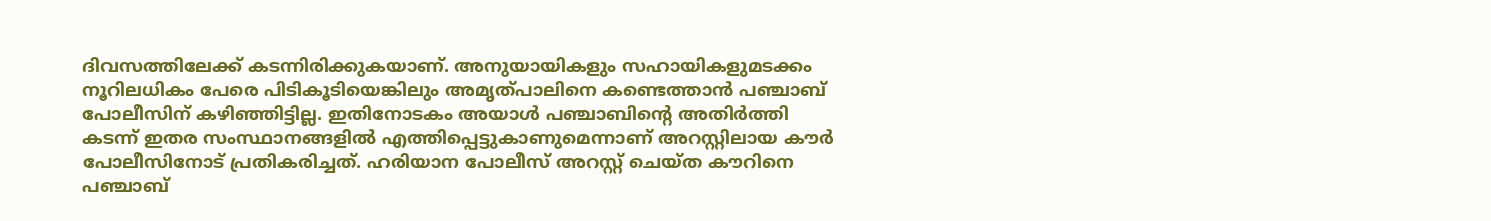ദിവസത്തിലേക്ക് കടന്നിരിക്കുകയാണ്. അനുയായികളും സഹായികളുമടക്കം നൂറിലധികം പേരെ പിടികൂടിയെങ്കിലും അമൃത്പാലിനെ കണ്ടെത്താൻ പഞ്ചാബ് പോലീസിന് കഴിഞ്ഞിട്ടില്ല. ഇതിനോടകം അയാൾ പഞ്ചാബിന്റെ അതിർത്തി കടന്ന് ഇതര സംസ്ഥാനങ്ങളിൽ എത്തിപ്പെട്ടുകാണുമെന്നാണ് അറസ്റ്റിലായ കൗർ പോലീസിനോട് പ്രതികരിച്ചത്. ഹരിയാന പോലീസ് അറസ്റ്റ് ചെയ്ത കൗറിനെ പഞ്ചാബ്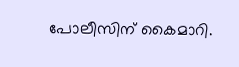പോലീസിന് കൈമാറി.